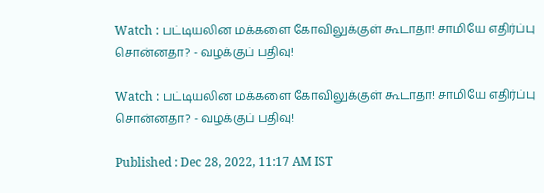Watch : பட்டியலின மக்களை கோவிலுக்குள் கூடாதா! சாமியே எதிர்ப்பு சொன்னதா? - வழக்குப் பதிவு!

Watch : பட்டியலின மக்களை கோவிலுக்குள் கூடாதா! சாமியே எதிர்ப்பு சொன்னதா? - வழக்குப் பதிவு!

Published : Dec 28, 2022, 11:17 AM IST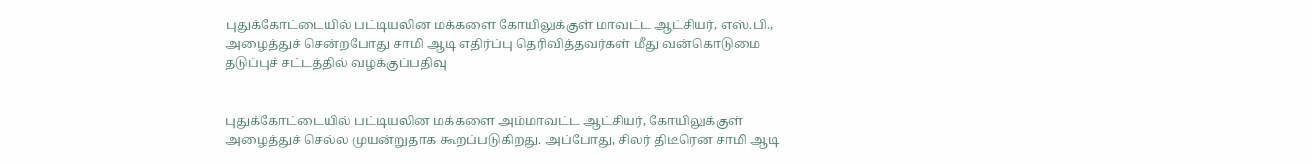புதுக்கோட்டையில் பட்டியலின மக்களை கோயிலுக்குள் மாவட்ட ஆட்சியர், எஸ்.பி., அழைத்துச் சென்றபோது சாமி ஆடி எதிர்ப்பு தெரிவித்தவர்கள் மீது வன்கொடுமை தடுப்புச் சட்டத்தில் வழக்குப்பதிவு


புதுக்கோட்டையில் பட்டியலின மக்களை அம்மாவட்ட ஆட்சியர், கோயிலுக்குள் அழைத்துச் செல்ல முயன்றுதாக கூறப்படுகிறது. அப்போது, சிலர் திடீரென சாமி ஆடி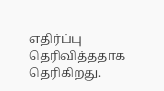எதிர்ப்பு தெரிவித்ததாக தெரிகிறது.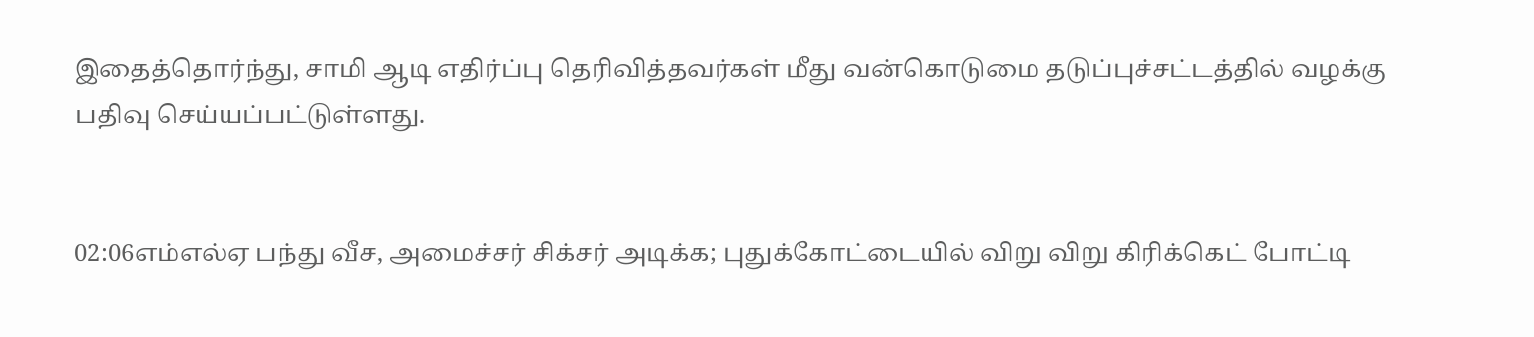இதைத்தொர்ந்து, சாமி ஆடி எதிர்ப்பு தெரிவித்தவர்கள் மீது வன்கொடுமை தடுப்புச்சட்டத்தில் வழக்கு பதிவு செய்யப்பட்டுள்ளது.


02:06எம்எல்ஏ பந்து வீச, அமைச்சர் சிக்சர் அடிக்க; புதுக்கோட்டையில் விறு விறு கிரிக்கெட் போட்டி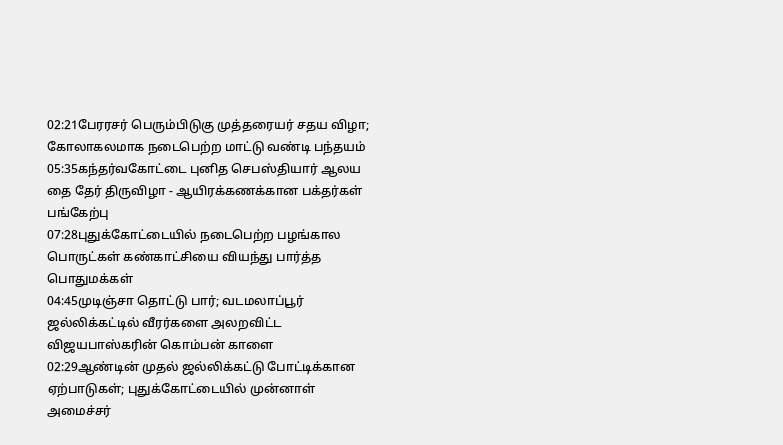02:21பேரரசர் பெரும்பிடுகு முத்தரையர் சதய விழா; கோலாகலமாக நடைபெற்ற மாட்டு வண்டி பந்தயம்
05:35கந்தர்வகோட்டை புனித செபஸ்தியார் ஆலய தை தேர் திருவிழா - ஆயிரக்கணக்கான பக்தர்கள் பங்கேற்பு
07:28புதுக்கோட்டையில் நடைபெற்ற பழங்கால பொருட்கள் கண்காட்சியை வியந்து பார்த்த பொதுமக்கள்
04:45முடிஞ்சா தொட்டு பார்; வடமலாப்பூர் ஜல்லிக்கட்டில் வீரர்களை அலறவிட்ட விஜயபாஸ்கரின் கொம்பன் காளை
02:29ஆண்டின் முதல் ஜல்லிக்கட்டு போட்டிக்கான ஏற்பாடுகள்; புதுக்கோட்டையில் முன்னாள் அமைச்சர்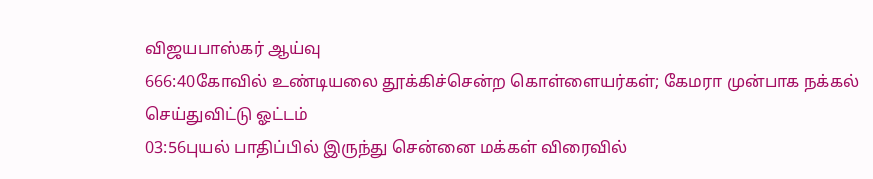விஜயபாஸ்கர் ஆய்வு
666:40கோவில் உண்டியலை தூக்கிச்சென்ற கொள்ளையர்கள்; கேமரா முன்பாக நக்கல் செய்துவிட்டு ஓட்டம்
03:56புயல் பாதிப்பில் இருந்து சென்னை மக்கள் விரைவில்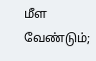மீள வேண்டும்;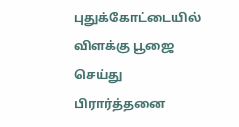புதுக்கோட்டையில் விளக்கு பூஜை செய்து பிரார்த்தனை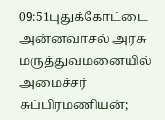09:51புதுக்கோட்டை அன்னவாசல் அரசு மருத்துவமனையில் அமைச்சர் சுப்பிரமணியன்;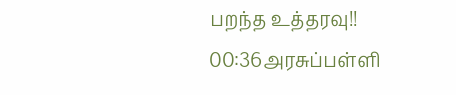பறந்த உத்தரவு!!
00:36அரசுப்பள்ளி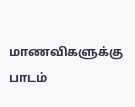மாணவிகளுக்கு பாடம்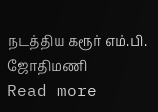நடத்திய கரூர் எம்.பி. ஜோதிமணி
Read more